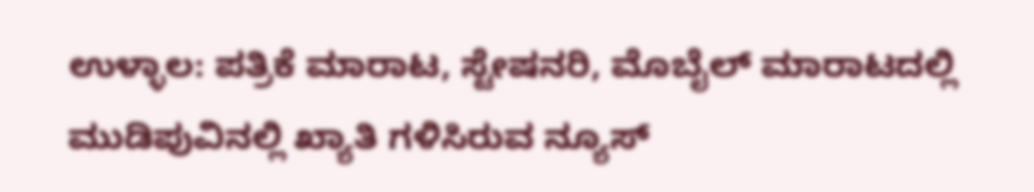ಉಳ್ಳಾಲ: ಪತ್ರಿಕೆ ಮಾರಾಟ, ಸ್ಟೇಷನರಿ, ಮೊಬೈಲ್ ಮಾರಾಟದಲ್ಲಿ ಮುಡಿಪುವಿನಲ್ಲಿ ಖ್ಯಾತಿ ಗಳಿಸಿರುವ ನ್ಯೂಸ್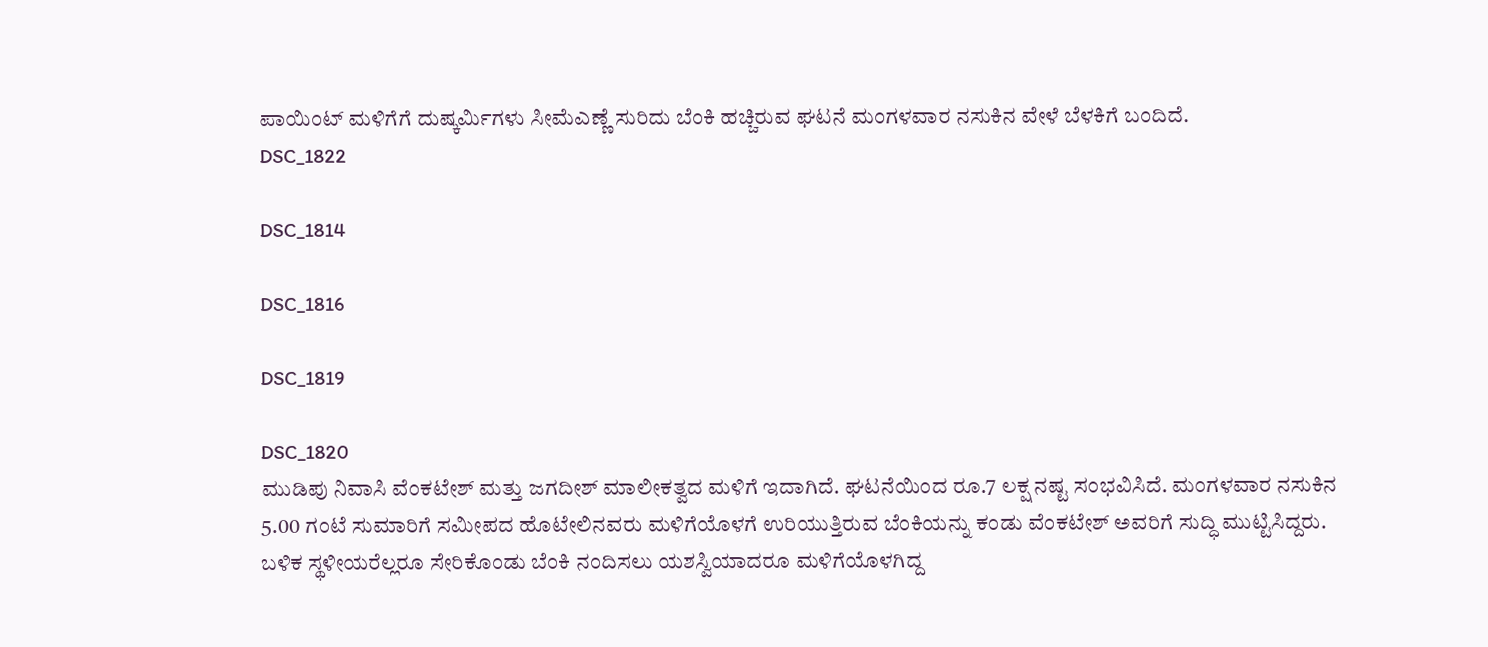ಪಾಯಿಂಟ್ ಮಳಿಗೆಗೆ ದುಷ್ಕರ್ಮಿಗಳು ಸೀಮೆಎಣ್ಣೆ ಸುರಿದು ಬೆಂಕಿ ಹಚ್ಚಿರುವ ಘಟನೆ ಮಂಗಳವಾರ ನಸುಕಿನ ವೇಳೆ ಬೆಳಕಿಗೆ ಬಂದಿದೆ.
DSC_1822

DSC_1814

DSC_1816

DSC_1819

DSC_1820
ಮುಡಿಪು ನಿವಾಸಿ ವೆಂಕಟೇಶ್ ಮತ್ತು ಜಗದೀಶ್ ಮಾಲೀಕತ್ವದ ಮಳಿಗೆ ಇದಾಗಿದೆ. ಘಟನೆಯಿಂದ ರೂ.7 ಲಕ್ಷ ನಷ್ಟ ಸಂಭವಿಸಿದೆ. ಮಂಗಳವಾರ ನಸುಕಿನ 5.00 ಗಂಟೆ ಸುಮಾರಿಗೆ ಸಮೀಪದ ಹೊಟೇಲಿನವರು ಮಳಿಗೆಯೊಳಗೆ ಉರಿಯುತ್ತಿರುವ ಬೆಂಕಿಯನ್ನು ಕಂಡು ವೆಂಕಟೇಶ್ ಅವರಿಗೆ ಸುದ್ಧಿ ಮುಟ್ಟಿಸಿದ್ದರು. ಬಳಿಕ ಸ್ಥಳೀಯರೆಲ್ಲರೂ ಸೇರಿಕೊಂಡು ಬೆಂಕಿ ನಂದಿಸಲು ಯಶಸ್ವಿಯಾದರೂ ಮಳಿಗೆಯೊಳಗಿದ್ದ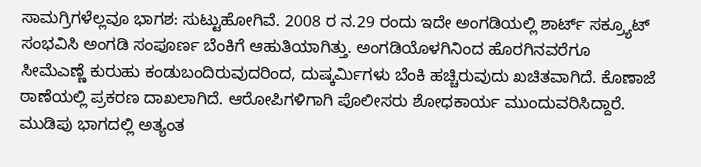ಸಾಮಗ್ರಿಗಳೆಲ್ಲವೂ ಭಾಗಶ: ಸುಟ್ಟುಹೋಗಿವೆ. 2008 ರ ನ.29 ರಂದು ಇದೇ ಅಂಗಡಿಯಲ್ಲಿ ಶಾರ್ಟ್ ಸಕ್ರ್ಯೂಟ್ ಸಂಭವಿಸಿ ಅಂಗಡಿ ಸಂಪೂರ್ಣ ಬೆಂಕಿಗೆ ಆಹುತಿಯಾಗಿತ್ತು. ಅಂಗಡಿಯೊಳಗಿನಿಂದ ಹೊರಗಿನವರೆಗೂ ಸೀಮೆಎಣ್ಣೆ ಕುರುಹು ಕಂಡುಬಂದಿರುವುದರಿಂದ, ದುಷ್ಕರ್ಮಿಗಳು ಬೆಂಕಿ ಹಚ್ಚಿರುವುದು ಖಚಿತವಾಗಿದೆ. ಕೊಣಾಜೆ ಠಾಣೆಯಲ್ಲಿ ಪ್ರಕರಣ ದಾಖಲಾಗಿದೆ. ಆರೋಪಿಗಳಿಗಾಗಿ ಪೊಲೀಸರು ಶೋಧಕಾರ್ಯ ಮುಂದುವರಿಸಿದ್ದಾರೆ. ಮುಡಿಪು ಭಾಗದಲ್ಲಿ ಅತ್ಯಂತ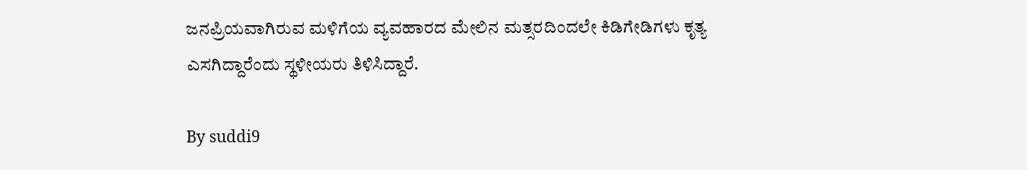ಜನಪ್ರಿಯವಾಗಿರುವ ಮಳಿಗೆಯ ವ್ಯವಹಾರದ ಮೇಲಿನ ಮತ್ಸರದಿಂದಲೇ ಕಿಡಿಗೇಡಿಗಳು ಕೃತ್ಯ ಎಸಗಿದ್ದಾರೆಂದು ಸ್ಥಳೀಯರು ತಿಳಿಸಿದ್ದಾರೆ.

By suddi9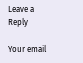Leave a Reply

Your email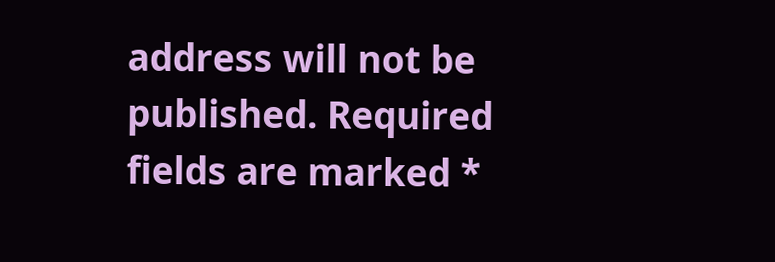address will not be published. Required fields are marked *